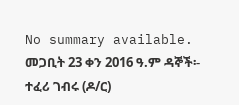No summary available.
መጋቢት 23 ቀን 2016 ዓ.ም ዳኞች፡- ተፈሪ ገብሩ (ዶ/ር)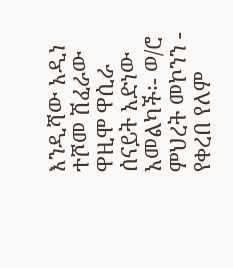እንዲሻው አዲነ ተሾመ ሽፈራው ዋዚሞ ዋሲራ ሰናይት አድነው አመልካች፡- ወ/ሮ ምህረት መኮንን - የቀረበ የለም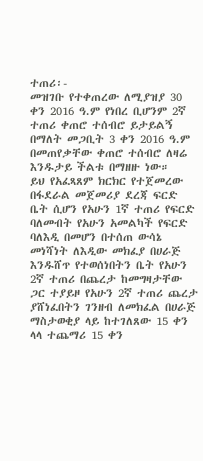ተጠሪ፡-
መዝገቡ የተቀጠረው ለሚያዝያ 30 ቀን 2016 ዓ.ም የነበረ ቢሆንም 2ኛ ተጠሪ ቀጠሮ ተሰብሮ ይታይልኝ በማለት መጋቢት 3 ቀን 2016 ዓ.ም በመጠየቃቸው ቀጠሮ ተሰብሮ ለዛሬ እንዱታይ ችልቱ በማዘዙ ነው።
ይህ የአፈጻጸም ክርክር የተጀመረው በፋደራል መጀመሪያ ደረጃ ፍርድ ቤት ሲሆን የአሁን 1ኛ ተጠሪ የፍርድ ባለመብት የአሁን አመልካች የፍርድ ባለእዲ በመሆን በተሰጠ ውሳኔ መነሻነት ለእዲው መክፈያ በሀራጅ እንዱሸጥ የተወሰነበትን ቤት የአሁን 2ኛ ተጠሪ በጨረታ ከመግዛታቸው ጋር ተያይዞ የአሁን 2ኛ ተጠሪ ጨረታ ያሸነፈበትን ገንዘብ ለመክፈል በሀራጅ ማስታወቂያ ላይ ከተገለጸው 15 ቀን ላላ ተጨማሪ 15 ቀን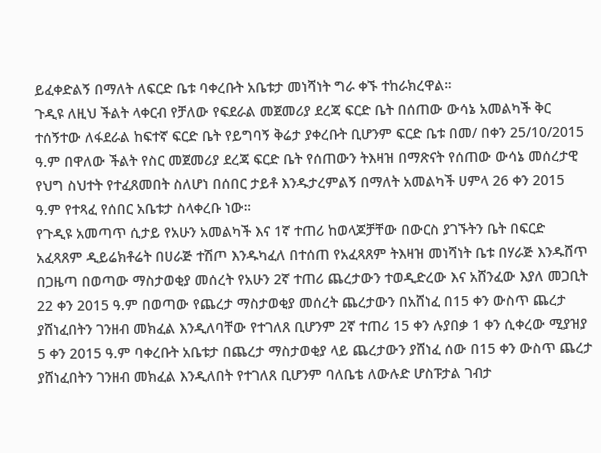ይፈቀድልኝ በማለት ለፍርድ ቤቱ ባቀረቡት አቤቱታ መነሻነት ግራ ቀኙ ተከራክረዋል።
ጉዲዩ ለዚህ ችልት ላቀርብ የቻለው የፍደራል መጀመሪያ ደረጃ ፍርድ ቤት በሰጠው ውሳኔ አመልካች ቅር ተሰኝተው ለፋደራል ከፍተኛ ፍርድ ቤት የይግባኝ ቅሬታ ያቀረቡት ቢሆንም ፍርድ ቤቱ በመ/ በቀን 25/10/2015 ዓ.ም በዋለው ችልት የስር መጀመሪያ ደረጃ ፍርድ ቤት የሰጠውን ትእዛዝ በማጽናት የሰጠው ውሳኔ መሰረታዊ የህግ ስህተት የተፈጸመበት ስለሆነ በሰበር ታይቶ እንዱታረምልኝ በማለት አመልካች ሀምላ 26 ቀን 2015 ዓ.ም የተጻፈ የሰበር አቤቱታ ስላቀረቡ ነው።
የጉዲዩ አመጣጥ ሲታይ የአሁን አመልካች እና 1ኛ ተጠሪ ከወላጆቻቸው በውርስ ያገኙትን ቤት በፍርድ አፈጻጸም ዲይሬክቶሬት በሀራጅ ተሽጦ እንዱካፈለ በተሰጠ የአፈጻጸም ትእዛዝ መነሻነት ቤቱ በሃራጅ እንዱሸጥ በጋዜጣ በወጣው ማስታወቂያ መሰረት የአሁን 2ኛ ተጠሪ ጨረታውን ተወዲድረው እና አሸንፈው እያለ መጋቢት 22 ቀን 2015 ዓ.ም በወጣው የጨረታ ማስታወቂያ መሰረት ጨረታውን በአሸነፈ በ15 ቀን ውስጥ ጨረታ ያሸነፈበትን ገንዘብ መክፈል እንዲለባቸው የተገለጸ ቢሆንም 2ኛ ተጠሪ 15 ቀን ሉያበቃ 1 ቀን ሲቀረው ሚያዝያ 5 ቀን 2015 ዓ.ም ባቀረቡት አቤቱታ በጨረታ ማስታወቂያ ላይ ጨረታውን ያሸነፈ ሰው በ15 ቀን ውስጥ ጨረታ ያሸነፈበትን ገንዘብ መክፈል እንዲለበት የተገለጸ ቢሆንም ባለቤቴ ለውሉድ ሆስፑታል ገብታ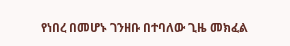የነበረ በመሆኑ ገንዘቡ በተባለው ጊዜ መክፈል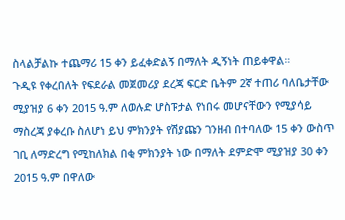ስላልቻልኩ ተጨማሪ 15 ቀን ይፈቀድልኝ በማለት ዲኝነት ጠይቀዋል።
ጉዲዩ የቀረበለት የፍደራል መጀመሪያ ደረጃ ፍርድ ቤትም 2ኛ ተጠሪ ባለቤታቸው ሚያዝያ 6 ቀን 2015 ዓ.ም ለወሉድ ሆስፑታል የነበሩ መሆናቸውን የሚያሳይ ማስረጃ ያቀረቡ ስለሆነ ይህ ምክንያት የሽያጩን ገንዘብ በተባለው 15 ቀን ውስጥ ገቢ ለማድረግ የሚከለክል በቂ ምክንያት ነው በማለት ደምድሞ ሚያዝያ 30 ቀን 2015 ዓ.ም በዋለው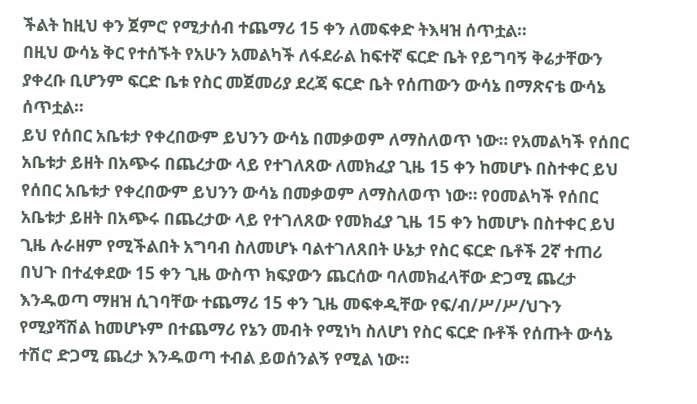ችልት ከዚህ ቀን ጀምሮ የሚታሰብ ተጨማሪ 15 ቀን ለመፍቀድ ትእዛዝ ሰጥቷል።
በዚህ ውሳኔ ቅር የተሰኙት የአሁን አመልካች ለፋደራል ከፍተኛ ፍርድ ቤት የይግባኝ ቅሬታቸውን ያቀረቡ ቢሆንም ፍርድ ቤቱ የስር መጀመሪያ ደረጃ ፍርድ ቤት የሰጠውን ውሳኔ በማጽናቴ ውሳኔ ሰጥቷል።
ይህ የሰበር አቤቱታ የቀረበውም ይህንን ውሳኔ በመቃወም ለማስለወጥ ነው። የአመልካች የሰበር አቤቱታ ይዘት በአጭሩ በጨረታው ላይ የተገለጸው ለመክፈያ ጊዜ 15 ቀን ከመሆኑ በስተቀር ይህ የሰበር አቤቱታ የቀረበውም ይህንን ውሳኔ በመቃወም ለማስለወጥ ነው። የዐመልካች የሰበር አቤቱታ ይዘት በአጭሩ በጨረታው ላይ የተገለጸው የመክፈያ ጊዜ 15 ቀን ከመሆኑ በስተቀር ይህ ጊዜ ሉራዘም የሚችልበት አግባብ ስለመሆኑ ባልተገለጸበት ሁኔታ የስር ፍርድ ቤቶች 2ኛ ተጠሪ በህጉ በተፈቀደው 15 ቀን ጊዜ ውስጥ ክፍያውን ጨርሰው ባለመክፈላቸው ድጋሚ ጨረታ እንዱወጣ ማዘዝ ሲገባቸው ተጨማሪ 15 ቀን ጊዜ መፍቀዲቸው የፍ/ብ/ሥ/ሥ/ህጉን የሚያሻሽል ከመሆኑም በተጨማሪ የኔን መብት የሚነካ ስለሆነ የስር ፍርድ ቡቶች የሰጡት ውሳኔ ተሽሮ ድጋሚ ጨረታ እንዱወጣ ተብል ይወሰንልኝ የሚል ነው።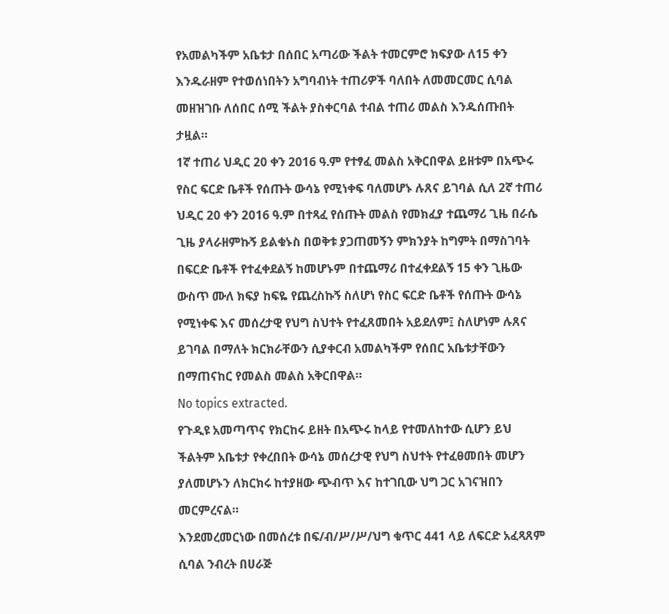የአመልካችም አቤቱታ በሰበር አጣሪው ችልት ተመርምሮ ክፍያው ለ15 ቀን እንዱራዘም የተወሰነበትን አግባብነት ተጠሪዎች ባለበት ለመመርመር ሲባል መዘዝገቡ ለሰበር ሰሚ ችልት ያስቀርባል ተብል ተጠሪ መልስ እንዱሰጡበት ታዟል።
1ኛ ተጠሪ ህዲር 20 ቀን 2016 ዓ.ም የተፃፈ መልስ አቅርበዋል ይዘቱም በአጭሩ የስር ፍርድ ቤቶች የሰጡት ውሳኔ የሚነቀፍ ባለመሆኑ ሉጸና ይገባል ሲለ 2ኛ ተጠሪ ህዲር 20 ቀን 2016 ዓ.ም በተጻፈ የሰጡት መልስ የመክፈያ ተጨማሪ ጊዜ በራሴ ጊዜ ያላራዘምኩኝ ይልቁኑስ በወቅቱ ያጋጠመኝን ምክንያት ከግምት በማስገባት በፍርድ ቤቶች የተፈቀደልኝ ከመሆኑም በተጨማሪ በተፈቀደልኝ 15 ቀን ጊዜው ውስጥ ሙለ ክፍያ ከፍዬ የጨረስኩኝ ስለሆነ የስር ፍርድ ቤቶች የሰጡት ውሳኔ የሚነቀፍ እና መሰረታዊ የህግ ስህተት የተፈጸመበት አይደለም፤ ስለሆነም ሉጸና ይገባል በማለት ክርክራቸውን ሲያቀርብ አመልካችም የሰበር አቤቱታቸውን በማጠናከር የመልስ መልስ አቅርበዋል።
No topics extracted.
የጉዲዩ አመጣጥና የክርከሩ ይዘት በአጭሩ ከላይ የተመለከተው ሲሆን ይህ ችልትም አቤቱታ የቀረበበት ውሳኔ መሰረታዊ የህግ ስህተት የተፈፀመበት መሆን ያለመሆኑን ለክርክሩ ከተያዘው ጭብጥ እና ከተገቢው ህግ ጋር አገናዝበን መርምረናል።
እንደመረመርነው በመሰረቱ በፍ/ብ/ሥ/ሥ/ህግ ቁጥር 441 ላይ ለፍርድ አፈጻጸም ሲባል ንብረት በሀራጅ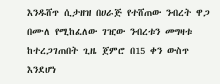እንዱሸጥ ሲታዘዝ በሀራጅ የተሸጠው ንብረት ዋጋ በሙለ የሚከፈለው ገዢው ንብረቱን መግዛቱ ከተረጋገጠበት ጊዜ ጀምሮ በ15 ቀን ውስጥ እንደሆነ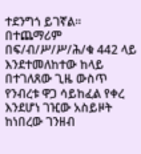ተደንግጎ ይገኛል። በተጨማሪም በፍ/ብ/ሥ/ሥ/ሕ/ቁ 442 ላይ እንደተመለከተው ከላይ በተገለጸው ጊዜ ውስጥ የንብረቱ ዋጋ ሳይከፈል የቀረ እንደሆነ ገዢው አስይዞት ከነበረው ገንዘብ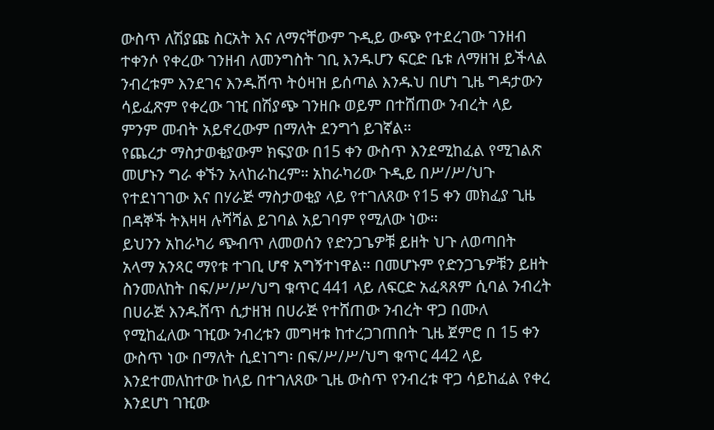ውስጥ ለሽያጩ ስርአት እና ለማናቸውም ጉዲይ ውጭ የተደረገው ገንዘብ ተቀንሶ የቀረው ገንዘብ ለመንግስት ገቢ እንዱሆን ፍርድ ቤቱ ለማዘዝ ይችላል ንብረቱም እንደገና እንዱሸጥ ትዕዛዝ ይሰጣል እንዱህ በሆነ ጊዜ ግዳታውን ሳይፈጽም የቀረው ገዢ በሽያጭ ገንዘቡ ወይም በተሸጠው ንብረት ላይ ምንም መብት አይኖረውም በማለት ደንግጎ ይገኛል።
የጨረታ ማስታወቂያውም ክፍያው በ15 ቀን ውስጥ እንደሚከፈል የሚገልጽ መሆኑን ግራ ቀኙን አላከራከረም። አከራካሪው ጉዲይ በሥ/ሥ/ህጉ የተደነገገው እና በሃራጅ ማስታወቂያ ላይ የተገለጸው የ15 ቀን መክፈያ ጊዜ በዳኞች ትእዛዛ ሉሻሻል ይገባል አይገባም የሚለው ነው።
ይህንን አከራካሪ ጭብጥ ለመወሰን የድንጋጌዎቹ ይዘት ህጉ ለወጣበት አላማ አንጻር ማየቱ ተገቢ ሆኖ አግኝተነዋል። በመሆኑም የድንጋጌዎቹን ይዘት ስንመለከት በፍ/ሥ/ሥ/ህግ ቁጥር 441 ላይ ለፍርድ አፈጻጸም ሲባል ንብረት በሀራጅ እንዱሸጥ ሲታዘዝ በሀራጅ የተሸጠው ንብረት ዋጋ በሙለ የሚከፈለው ገዢው ንብረቱን መግዛቱ ከተረጋገጠበት ጊዜ ጀምሮ በ 15 ቀን ውስጥ ነው በማለት ሲደነገግ፡ በፍ/ሥ/ሥ/ህግ ቁጥር 442 ላይ እንደተመለከተው ከላይ በተገለጸው ጊዜ ውስጥ የንብረቱ ዋጋ ሳይከፈል የቀረ እንደሆነ ገዢው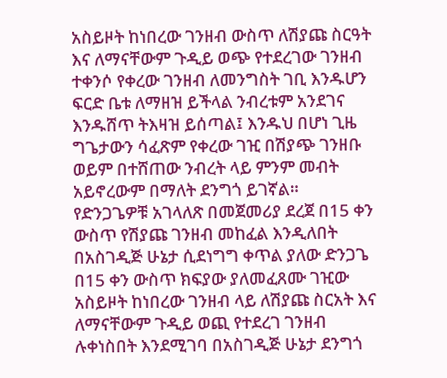አስይዞት ከነበረው ገንዘብ ውስጥ ለሽያጩ ስርዓት እና ለማናቸውም ጉዲይ ወጭ የተደረገው ገንዘብ ተቀንሶ የቀረው ገንዘብ ለመንግስት ገቢ እንዱሆን ፍርድ ቤቱ ለማዘዝ ይችላል ንብረቱም አንደገና እንዱሸጥ ትእዛዝ ይሰጣል፤ እንዱህ በሆነ ጊዜ ግጌታውን ሳፈጽም የቀረው ገዢ በሽያጭ ገንዘቡ ወይም በተሸጠው ንብረት ላይ ምንም መብት አይኖረውም በማለት ደንግጎ ይገኛል።
የድንጋጌዎቹ አገላለጽ በመጀመሪያ ደረጀ በ15 ቀን ውስጥ የሽያጩ ገንዘብ መከፈል እንዲለበት በአስገዲጅ ሁኔታ ሲደነግግ ቀጥል ያለው ድንጋጌ በ15 ቀን ውስጥ ክፍያው ያለመፈጸሙ ገዢው አስይዞት ከነበረው ገንዘብ ላይ ለሽያጩ ስርአት እና ለማናቸውም ጉዲይ ወጪ የተደረገ ገንዘብ ሉቀነስበት እንደሚገባ በአስገዲጅ ሁኔታ ደንግጎ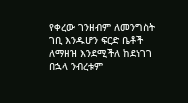የቀረው ገንዘብም ለመንግስት ገቢ እንዱሆን ፍርድ ቤቶች ለማዘዝ እንደሚችለ ከደነገገ በኋላ ንብረቱም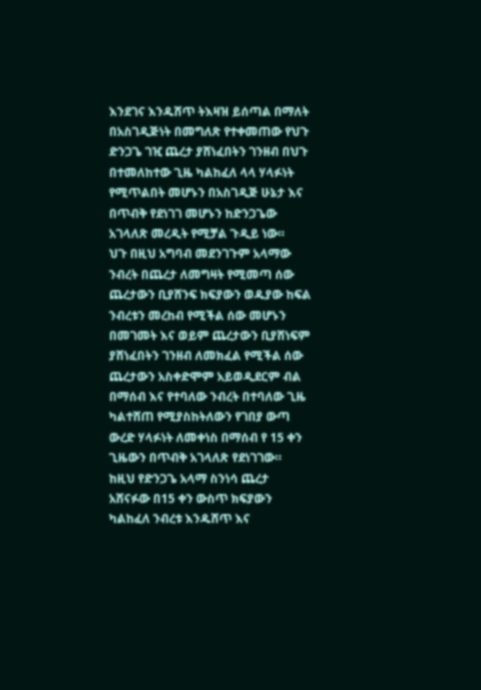እንደገና እንዱሸጥ ትእዛዝ ይሰጣል በማለት በአስገዲጅነት በመግለጽ የተቀመጠው የህጉ ድንጋጌ ገዢ ጨረታ ያሸነፈበትን ገንዘብ በህጉ በተመለከተው ጊዜ ካልከፈለ ላላ ሃላፉነት የሚጥልበት መሆኑን በአስገዲጅ ሁኔታ እና በጥብቅ የደነገገ መሆኑን ከድንጋጌው አገላለጽ መረዲት የሚቻል ጉዲይ ነው።
ህጉ በዚህ አግባብ መደንገጉም አላማው ንብረት በጨረታ ለመግዛት የሚመጣ ሰው ጨረታውን ቢያሸንፍ ክፍያውን ወዱያው ከፍል ንብረቱን መረከብ የሚችል ሰው መሆኑን በመገመት እና ወይም ጨረታውን ቢያሸነፍም ያሸነፈበትን ገንዘብ ለመክፈል የሚችል ሰው ጨረታውን አስቀድሞም አይወዲደርም ብል በማሰብ እና የተባለው ንብረት በተባለው ጊዜ ካልተሸጠ የሚያስከትለውን የገበያ ውጣ ውረድ ሃላፉነት ለመቀነስ በማሰብ የ 15 ቀን ጊዜውን በጥብቅ አገላለጽ የደነገገው።
ከዚህ የድንጋጌ አላማ ስንነሳ ጨረታ አሸናፉው በ15 ቀን ውስጥ ክፍያውን ካልከፈለ ንብረቱ እንዱሸጥ እና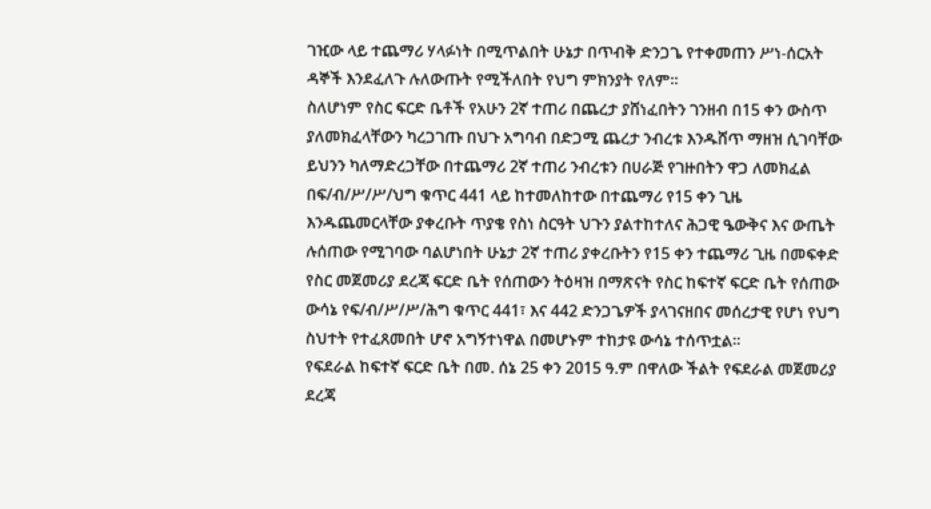ገዢው ላይ ተጨማሪ ሃላፉነት በሚጥልበት ሁኔታ በጥብቅ ድንጋጌ የተቀመጠን ሥነ-ሰርአት ዳኞች እንደፈለጉ ሉለውጡት የሚችለበት የህግ ምክንያት የለም።
ስለሆነም የስር ፍርድ ቤቶች የአሁን 2ኛ ተጠሪ በጨረታ ያሸነፈበትን ገንዘብ በ15 ቀን ውስጥ ያለመክፈላቸውን ካረጋገጡ በህጉ አግባብ በድጋሚ ጨረታ ንብረቱ እንዱሸጥ ማዘዝ ሲገባቸው ይህንን ካለማድረጋቸው በተጨማሪ 2ኛ ተጠሪ ንብረቱን በሀራጅ የገዙበትን ዋጋ ለመክፈል በፍ/ብ/ሥ/ሥ/ህግ ቁጥር 441 ላይ ከተመለከተው በተጨማሪ የ15 ቀን ጊዜ እንዱጨመርላቸው ያቀረቡት ጥያቄ የስነ ስርዓት ህጉን ያልተከተለና ሕጋዊ ዔውቅና እና ውጤት ሉሰጠው የሚገባው ባልሆነበት ሁኔታ 2ኛ ተጠሪ ያቀረቡትን የ15 ቀን ተጨማሪ ጊዜ በመፍቀድ የስር መጀመሪያ ደረጃ ፍርድ ቤት የሰጠውን ትዕዛዝ በማጽናት የስር ከፍተኛ ፍርድ ቤት የሰጠው ውሳኔ የፍ/ብ/ሥ/ሥ/ሕግ ቁጥር 441፣ እና 442 ድንጋጌዎች ያላገናዘበና መሰረታዊ የሆነ የህግ ስህተት የተፈጸመበት ሆኖ አግኝተነዋል በመሆኑም ተከታዩ ውሳኔ ተሰጥቷል።
የፍደራል ከፍተኛ ፍርድ ቤት በመ. ሰኔ 25 ቀን 2015 ዓ.ም በዋለው ችልት የፍደራል መጀመሪያ ደረጃ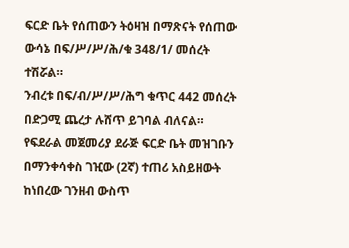ፍርድ ቤት የሰጠውን ትዕዛዝ በማጽናት የሰጠው ውሳኔ በፍ/ሥ/ሥ/ሕ/ቁ 348/1/ መሰረት ተሽሯል።
ንብረቱ በፍ/ብ/ሥ/ሥ/ሕግ ቁጥር 442 መሰረት በድጋሚ ጨረታ ሉሸጥ ይገባል ብለናል።
የፍደራል መጀመሪያ ደራጅ ፍርድ ቤት መዝገቡን በማንቀሳቀስ ገዢው (2ኛ) ተጠሪ አስይዘውት ከነበረው ገንዘብ ውስጥ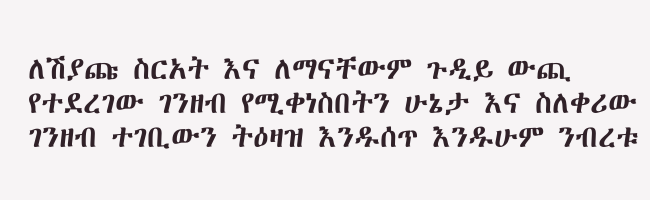ለሽያጩ ስርአት እና ለማናቸውም ጉዲይ ውጪ የተደረገው ገንዘብ የሚቀነስበትን ሁኔታ እና ስለቀሪው ገንዘብ ተገቢውን ትዕዛዝ እንዱሰጥ እንዱሁም ንብረቱ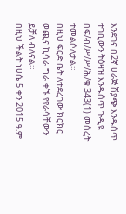እንደገና በ2ኛ ሀራጅ ሽያጭ እንዱሰጥ ተገቢውን ትዕዛዝ እንዱሰጥ ጉዲዩ በፍ/ብ/ሥ/ሥ/ሕ/ቁ 343(1) መሰረት ተመልሶለታል።
በዚህ ፍርድ ቤት ለተደረገው ክርክር ወጪና ኪሳራ ግራ ቀኙ የየራሳቸውን ይቻለ ብለናል።
በዚህ ችልት ነሀሴ 5 ቀን 2015 ዓ.ም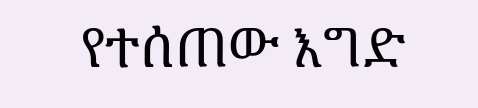የተሰጠው እግድ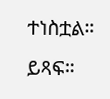ተነስቷል። ይጻፍ።